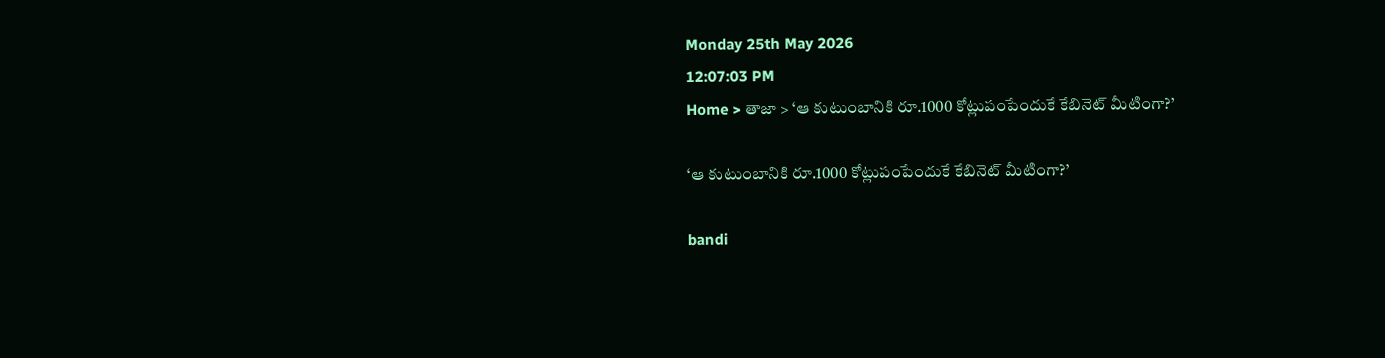Monday 25th May 2026
12:07:03 PM
Home > తాజా > ‘ఆ కుటుంబానికి రూ.1000 కోట్లుపంపేందుకే కేబినెట్ మీటింగా?’

‘ఆ కుటుంబానికి రూ.1000 కోట్లుపంపేందుకే కేబినెట్ మీటింగా?’

bandi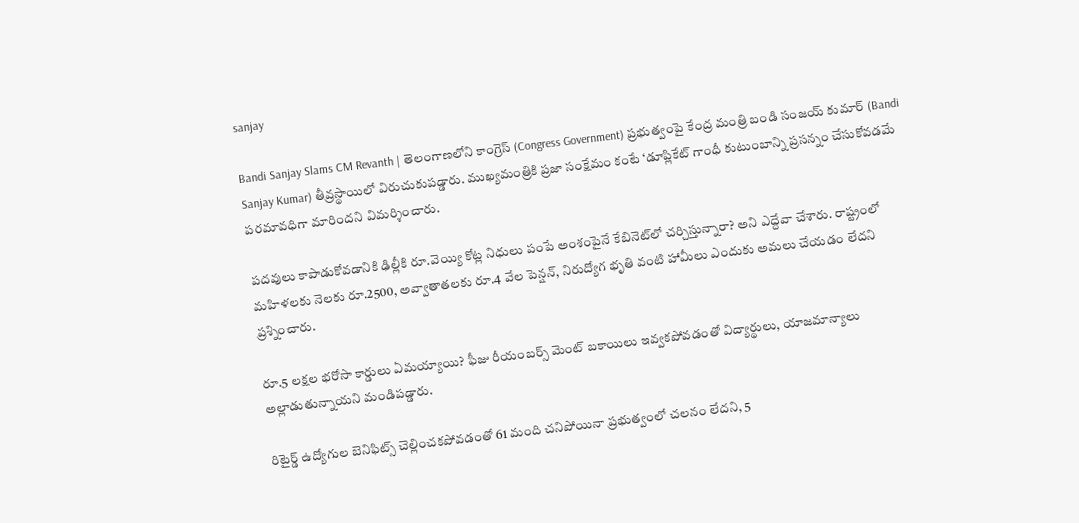sanjay

Bandi Sanjay Slams CM Revanth | తెలంగాణలోని కాంగ్రెస్ (Congress Government) ప్రభుత్వంపై కేంద్ర మంత్రి బండి సంజయ్ కుమార్ (Bandi Sanjay Kumar) తీవ్రస్థాయిలో విరుచుకుపడ్డారు. ముఖ్యమంత్రికి ప్రజా సంక్షేమం కంటే ‘డూప్లికేట్ గాంధీ కుటుంబాన్ని ప్రసన్నం చేసుకోవడమే పరమావధిగా మారిందని విమర్శించారు.

పదవులు కాపాడుకోవడానికి ఢిల్లీకి రూ.వెయ్యి కోట్ల నిధులు పంపే అంశంపైనే కేబినెట్‌లో చర్చిస్తున్నారా? అని ఎద్దేవా చేశారు. రాష్ట్రంలో మహిళలకు నెలకు రూ.2500, అవ్వాతాతలకు రూ.4 వేల పెన్షన్, నిరుద్యోగ భృతి వంటి హామీలు ఎందుకు అమలు చేయడం లేదని ప్రశ్నించారు.

రూ.5 లక్షల భరోసా కార్డులు ఏమయ్యాయి? ఫీజు రీయంబర్స్ మెంట్ బకాయిలు ఇవ్వకపోవడంతో విద్యార్థులు, యాజమాన్యాలు అల్లాడుతున్నాయని మండిపడ్డారు.

రిటైర్డ్ ఉద్యోగుల బెనిఫిట్స్ చెల్లించకపోవడంతో 61 మంది చనిపోయినా ప్రభుత్వంలో చలనం లేదని, 5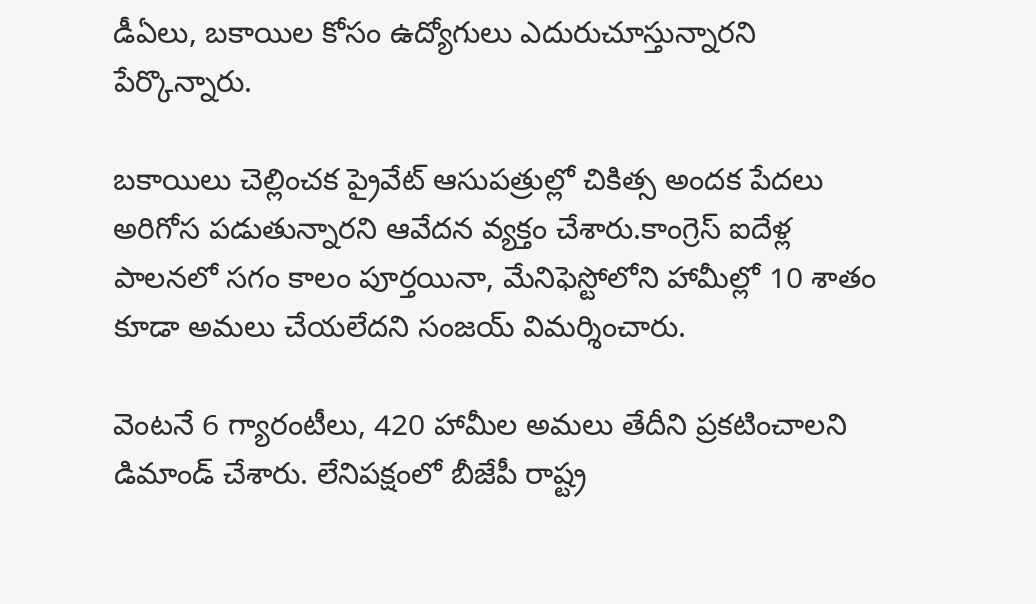డీఏలు, బకాయిల కోసం ఉద్యోగులు ఎదురుచూస్తున్నారని పేర్కొన్నారు.

బకాయిలు చెల్లించక ప్రైవేట్ ఆసుపత్రుల్లో చికిత్స అందక పేదలు అరిగోస పడుతున్నారని ఆవేదన వ్యక్తం చేశారు.కాంగ్రెస్ ఐదేళ్ల పాలనలో సగం కాలం పూర్తయినా, మేనిఫెస్టోలోని హామీల్లో 10 శాతం కూడా అమలు చేయలేదని సంజయ్ విమర్శించారు.

వెంటనే 6 గ్యారంటీలు, 420 హామీల అమలు తేదీని ప్రకటించాలని డిమాండ్ చేశారు. లేనిపక్షంలో బీజేపీ రాష్ట్ర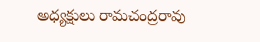అధ్యక్షులు రామచంద్రరావు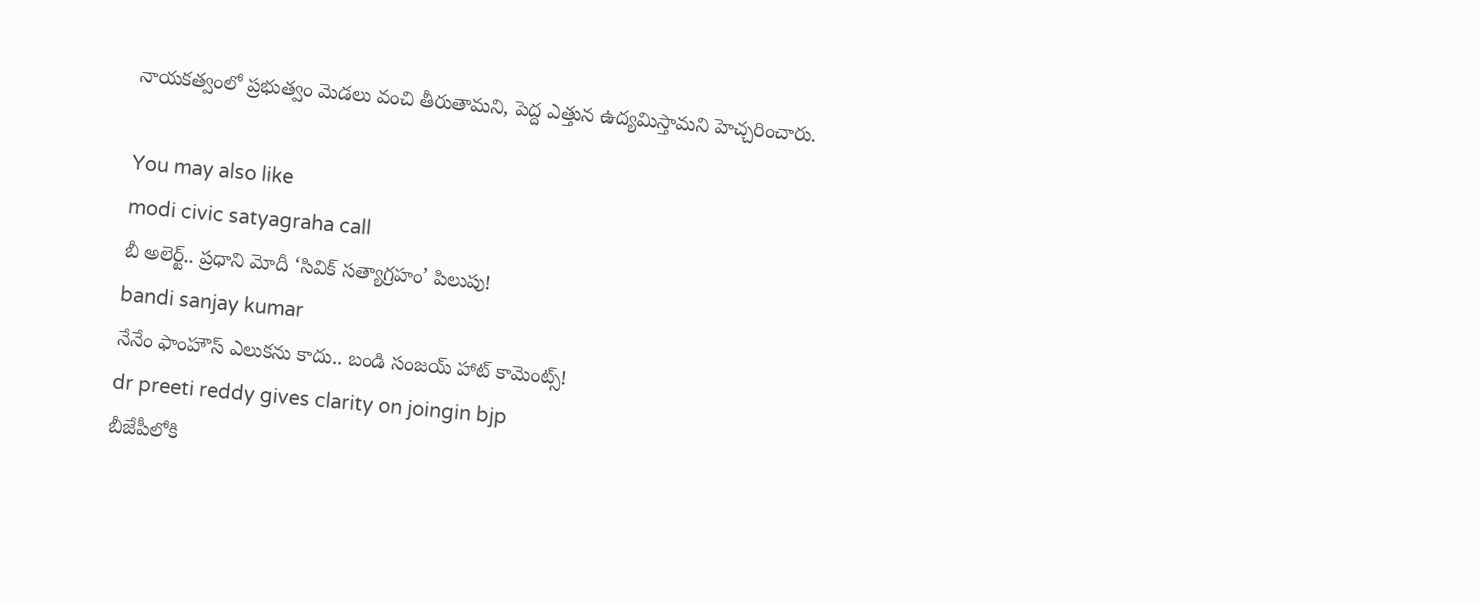నాయకత్వంలో ప్రభుత్వం మెడలు వంచి తీరుతామని, పెద్ద ఎత్తున ఉద్యమిస్తామని హెచ్చరించారు.

You may also like
modi civic satyagraha call
బీ అలెర్ట్.. ప్రధాని మోదీ ‘సివిక్ సత్యాగ్రహం’ పిలుపు!
bandi sanjay kumar
నేనేం ఫాంహౌస్‌ ఎలుకను కాదు.. బండి సంజయ్ హాట్ కామెంట్స్!
dr preeti reddy gives clarity on joingin bjp
బీజేపీలోకి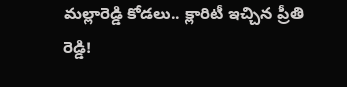మల్లారెడ్డి కోడలు.. క్లారిటీ ఇచ్చిన ప్రీతి రెడ్డి!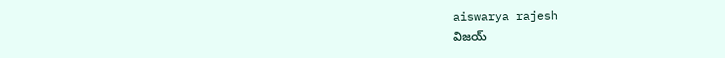aiswarya rajesh
విజయ్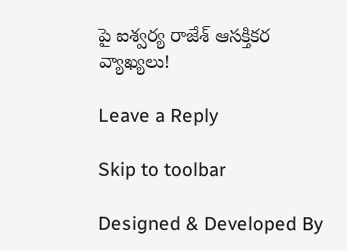పై ఐశ్వర్య రాజేశ్ ఆసక్తికర వ్యాఖ్యలు!

Leave a Reply

Skip to toolbar

Designed & Developed By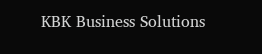KBK Business Solutions